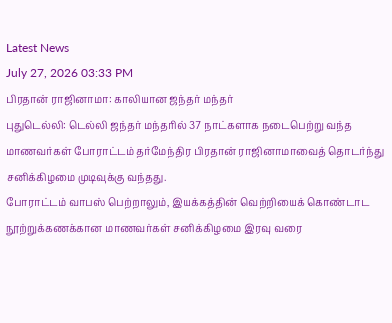Latest News
July 27, 2026 03:33 PM
பிரதான் ராஜினாமா: காலியான ஜந்தர் மந்தர்
புதுடெல்லி: டெல்லி ஜந்தர் மந்தரில் 37 நாட்களாக நடைபெற்று வந்த மாணவர்கள் போராட்டம் தர்மேந்திர பிரதான் ராஜினாமாவைத் தொடர்ந்து சனிக்கிழமை முடிவுக்கு வந்தது.
போராட்டம் வாபஸ் பெற்றாலும், இயக்கத்தின் வெற்றியைக் கொண்டாட நூற்றுக்கணக்கான மாணவர்கள் சனிக்கிழமை இரவு வரை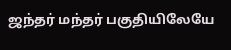ஜந்தர் மந்தர் பகுதியிலேயே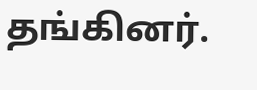தங்கினர்.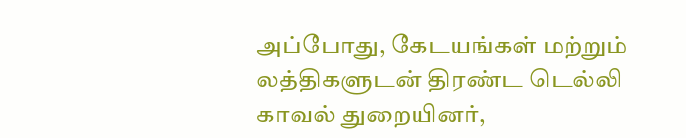அப்போது, கேடயங்கள் மற்றும் லத்திகளுடன் திரண்ட டெல்லி காவல் துறையினர்,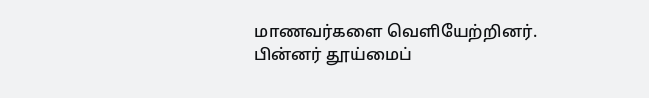மாணவர்களை வெளியேற்றினர். பின்னர் தூய்மைப்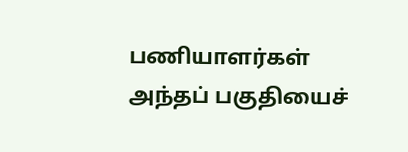பணியாளர்கள் அந்தப் பகுதியைச்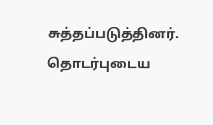சுத்தப்படுத்தினர்.
தொடர்புடைய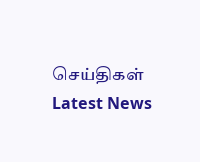செய்திகள்
Latest News